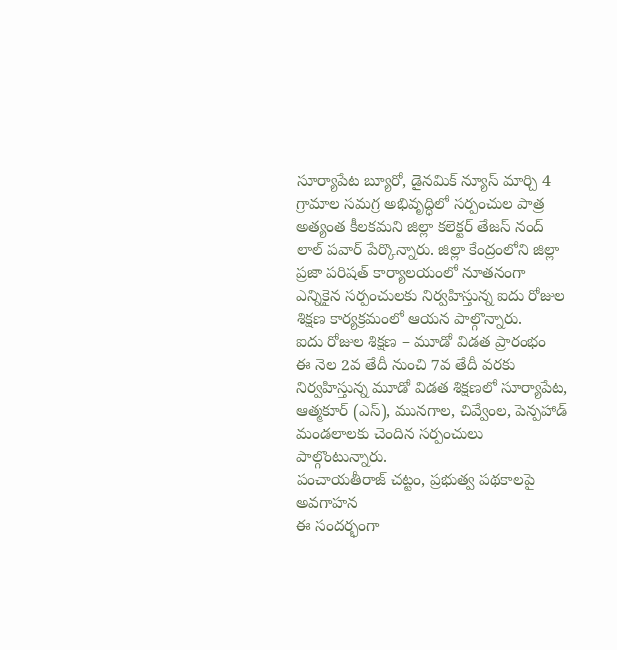సూర్యాపేట బ్యూరో, డైనమిక్ న్యూస్ మార్చి 4
గ్రామాల సమగ్ర అభివృద్ధిలో సర్పంచుల పాత్ర అత్యంత కీలకమని జిల్లా కలెక్టర్ తేజస్ నంద్ లాల్ పవార్ పేర్కొన్నారు. జిల్లా కేంద్రంలోని జిల్లా ప్రజా పరిషత్ కార్యాలయంలో నూతనంగా ఎన్నికైన సర్పంచులకు నిర్వహిస్తున్న ఐదు రోజుల శిక్షణ కార్యక్రమంలో ఆయన పాల్గొన్నారు.
ఐదు రోజుల శిక్షణ – మూడో విడత ప్రారంభం
ఈ నెల 2వ తేదీ నుంచి 7వ తేదీ వరకు నిర్వహిస్తున్న మూడో విడత శిక్షణలో సూర్యాపేట, ఆత్మకూర్ (ఎస్), మునగాల, చివ్వేంల, పెన్పహాడ్ మండలాలకు చెందిన సర్పంచులు పాల్గొంటున్నారు.
పంచాయతీరాజ్ చట్టం, ప్రభుత్వ పథకాలపై అవగాహన
ఈ సందర్భంగా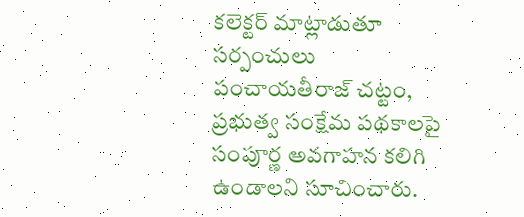కలెక్టర్ మాట్లాడుతూ సర్పంచులు పంచాయతీరాజ్ చట్టం, ప్రభుత్వ సంక్షేమ పథకాలపై సంపూర్ణ అవగాహన కలిగి ఉండాలని సూచించారు.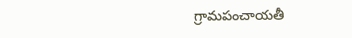గ్రామపంచాయతీ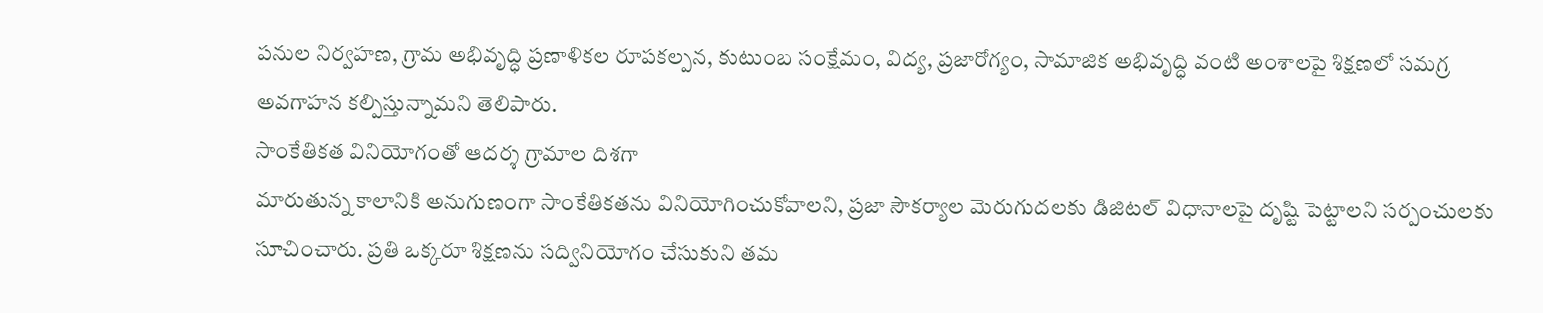పనుల నిర్వహణ, గ్రామ అభివృద్ధి ప్రణాళికల రూపకల్పన, కుటుంబ సంక్షేమం, విద్య, ప్రజారోగ్యం, సామాజిక అభివృద్ధి వంటి అంశాలపై శిక్షణలో సమగ్ర అవగాహన కల్పిస్తున్నామని తెలిపారు.
సాంకేతికత వినియోగంతో ఆదర్శ గ్రామాల దిశగా
మారుతున్న కాలానికి అనుగుణంగా సాంకేతికతను వినియోగించుకోవాలని, ప్రజా సౌకర్యాల మెరుగుదలకు డిజిటల్ విధానాలపై దృష్టి పెట్టాలని సర్పంచులకు సూచించారు. ప్రతి ఒక్కరూ శిక్షణను సద్వినియోగం చేసుకుని తమ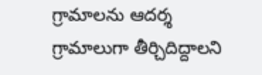గ్రామాలను ఆదర్శ గ్రామాలుగా తీర్చిదిద్దాలని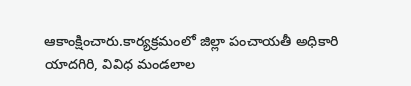ఆకాంక్షించారు.కార్యక్రమంలో జిల్లా పంచాయతీ అధికారి యాదగిరి, వివిధ మండలాల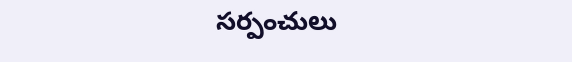సర్పంచులు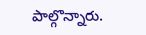పాల్గొన్నారు.